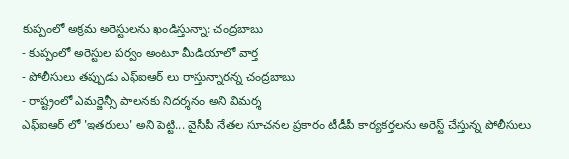కుప్పంలో అక్రమ అరెస్టులను ఖండిస్తున్నా: చంద్రబాబు
- కుప్పంలో అరెస్టుల పర్వం అంటూ మీడియాలో వార్త
- పోలీసులు తప్పుడు ఎఫ్ఐఆర్ లు రాస్తున్నారన్న చంద్రబాబు
- రాష్ట్రంలో ఎమర్జెన్సీ పాలనకు నిదర్శనం అని విమర్శ
ఎఫ్ఐఆర్ లో 'ఇతరులు' అని పెట్టి... వైసీపీ నేతల సూచనల ప్రకారం టీడీపీ కార్యకర్తలను అరెస్ట్ చేస్తున్న పోలీసులు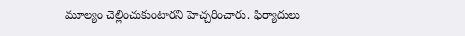మూల్యం చెల్లించుకుంటారని హెచ్చరించారు. ఫిర్యాదులు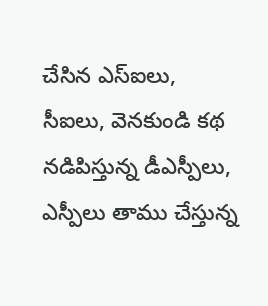చేసిన ఎస్ఐలు, సీఐలు, వెనకుండి కథ నడిపిస్తున్న డీఎస్పీలు, ఎస్పీలు తాము చేస్తున్న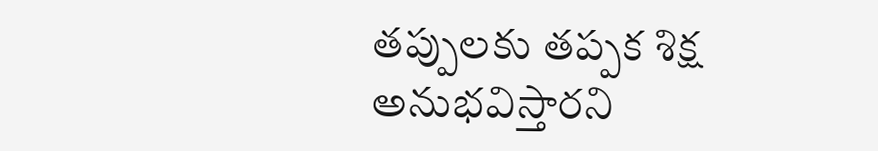తప్పులకు తప్పక శిక్ష అనుభవిస్తారని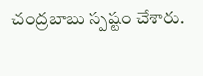చంద్రబాబు స్పష్టం చేశారు.